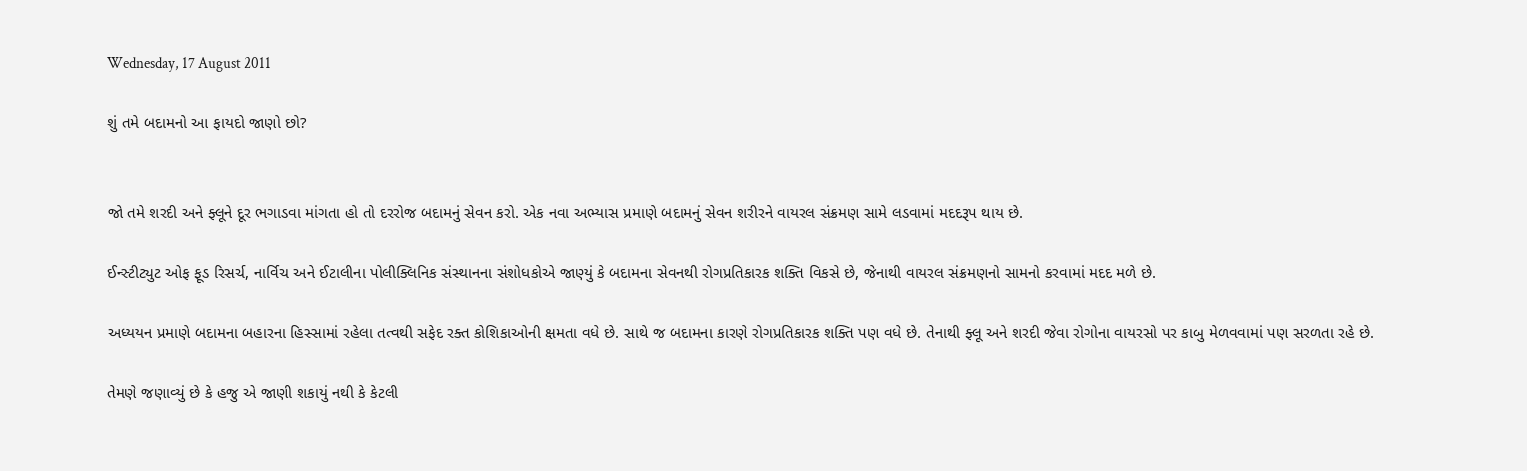Wednesday, 17 August 2011

શું તમે બદામનો આ ફાયદો જાણો છો?


જો તમે શરદી અને ફ્લૂને દૂર ભગાડવા માંગતા હો તો દરરોજ બદામનું સેવન કરો. એક નવા અભ્યાસ પ્રમાણે બદામનું સેવન શરીરને વાયરલ સંક્રમણ સામે લડવામાં મદદરૂપ થાય છે.

ઈન્સ્ટીટ્યુટ ઓફ ફૂડ રિસર્ચ, નાર્વિચ અને ઈટાલીના પોલીક્લિનિક સંસ્થાનના સંશોધકોએ જાણ્યું કે બદામના સેવનથી રોગપ્રતિકારક શક્તિ વિકસે છે, જેનાથી વાયરલ સંક્રમણનો સામનો કરવામાં મદદ મળે છે.

અધ્યયન પ્રમાણે બદામના બહારના હિસ્સામાં રહેલા તત્વથી સફેદ રક્ત કોશિકાઓની ક્ષમતા વધે છે. સાથે જ બદામના કારણે રોગપ્રતિકારક શક્તિ પણ વધે છે. તેનાથી ફ્લૂ અને શરદી જેવા રોગોના વાયરસો પર કાબુ મેળવવામાં પણ સરળતા રહે છે.

તેમણે જણાવ્યું છે કે હજુ એ જાણી શકાયું નથી કે કેટલી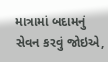માત્રામાં બદામનું સેવન કરવું જોઇએ,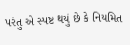પરંતુ એ સ્પષ્ટ થયું છે કે નિયમિત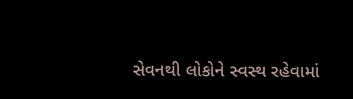સેવનથી લોકોને સ્વસ્થ રહેવામાં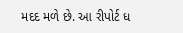મદદ મળે છે. આ રીપોર્ટ ધ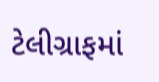ટેલીગ્રાફમાં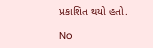પ્રકાશિત થયો હતો.

No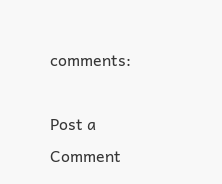comments:

Post a Comment